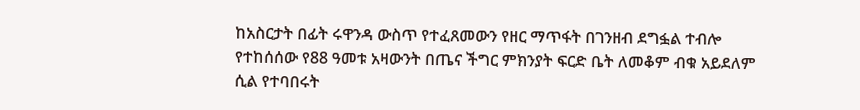ከአስርታት በፊት ሩዋንዳ ውስጥ የተፈጸመውን የዘር ማጥፋት በገንዘብ ደግፏል ተብሎ የተከሰሰው የ88 ዓመቱ አዛውንት በጤና ችግር ምክንያት ፍርድ ቤት ለመቆም ብቁ አይደለም ሲል የተባበሩት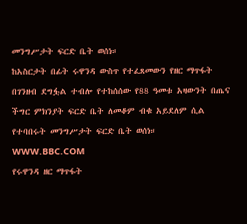መንግሥታት ፍርድ ቤት ወሰነ።
ከአስርታት በፊት ሩዋንዳ ውስጥ የተፈጸመውን የዘር ማጥፋት በገንዘብ ደግፏል ተብሎ የተከሰሰው የ88 ዓመቱ አዛውንት በጤና ችግር ምክንያት ፍርድ ቤት ለመቆም ብቁ አይደለም ሲል የተባበሩት መንግሥታት ፍርድ ቤት ወሰነ።
WWW.BBC.COM
የሩዋንዳ ዘር ማጥፋት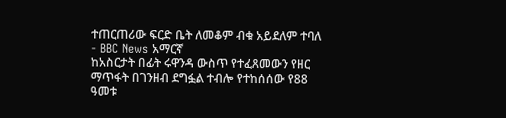ተጠርጠሪው ፍርድ ቤት ለመቆም ብቁ አይደለም ተባለ - BBC News አማርኛ
ከአስርታት በፊት ሩዋንዳ ውስጥ የተፈጸመውን የዘር ማጥፋት በገንዘብ ደግፏል ተብሎ የተከሰሰው የ88 ዓመቱ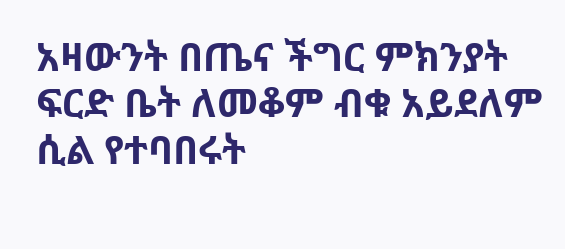አዛውንት በጤና ችግር ምክንያት ፍርድ ቤት ለመቆም ብቁ አይደለም ሲል የተባበሩት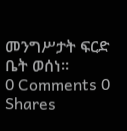መንግሥታት ፍርድ ቤት ወሰነ።
0 Comments 0 Shares